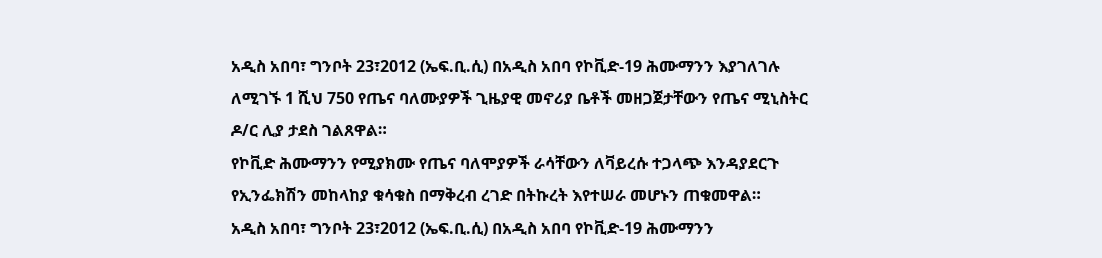አዲስ አበባ፣ ግንቦት 23፣2012 (ኤፍ.ቢ.ሲ) በአዲስ አበባ የኮቪድ-19 ሕሙማንን እያገለገሉ ለሚገኙ 1 ሺህ 750 የጤና ባለሙያዎች ጊዜያዊ መኖሪያ ቤቶች መዘጋጀታቸውን የጤና ሚኒስትር ዶ/ር ሊያ ታደስ ገልጸዋል።
የኮቪድ ሕሙማንን የሚያክሙ የጤና ባለሞያዎች ራሳቸውን ለቫይረሱ ተጋላጭ እንዳያደርጉ የኢንፌክሽን መከላከያ ቁሳቁስ በማቅረብ ረገድ በትኩረት እየተሠራ መሆኑን ጠቁመዋል።
አዲስ አበባ፣ ግንቦት 23፣2012 (ኤፍ.ቢ.ሲ) በአዲስ አበባ የኮቪድ-19 ሕሙማንን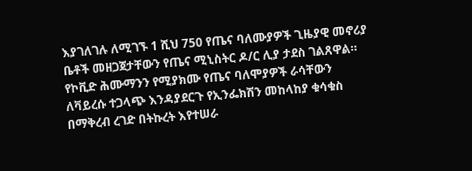እያገለገሉ ለሚገኙ 1 ሺህ 750 የጤና ባለሙያዎች ጊዜያዊ መኖሪያ ቤቶች መዘጋጀታቸውን የጤና ሚኒስትር ዶ/ር ሊያ ታደስ ገልጸዋል።
የኮቪድ ሕሙማንን የሚያክሙ የጤና ባለሞያዎች ራሳቸውን ለቫይረሱ ተጋላጭ እንዳያደርጉ የኢንፌክሽን መከላከያ ቁሳቁስ በማቅረብ ረገድ በትኩረት እየተሠራ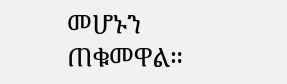መሆኑን ጠቁመዋል።